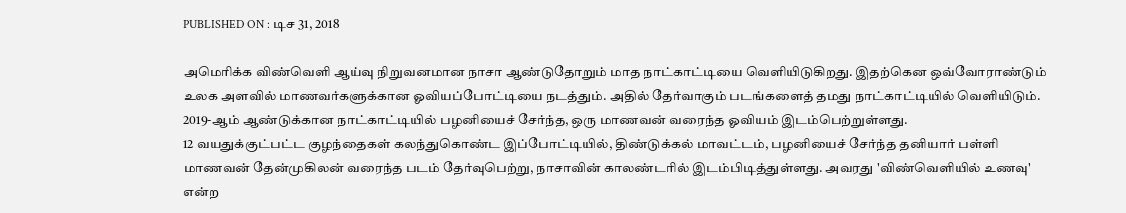PUBLISHED ON : டிச 31, 2018

அமெரிக்க விண்வெளி ஆய்வு நிறுவனமான நாசா ஆண்டுதோறும் மாத நாட்காட்டியை வெளியிடுகிறது. இதற்கென ஒவ்வோராண்டும் உலக அளவில் மாணவர்களுக்கான ஓவியப்போட்டியை நடத்தும். அதில் தேர்வாகும் படங்களைத் தமது நாட்காட்டியில் வெளியிடும். 2019-ஆம் ஆண்டுக்கான நாட்காட்டியில் பழனியைச் சேர்ந்த, ஒரு மாணவன் வரைந்த ஓவியம் இடம்பெற்றுள்ளது.
12 வயதுக்குட்பட்ட குழந்தைகள் கலந்துகொண்ட இப்போட்டியில், திண்டுக்கல் மாவட்டம், பழனியைச் சேர்ந்த தனியார் பள்ளி மாணவன் தேன்முகிலன் வரைந்த படம் தேர்வுபெற்று, நாசாவின் காலண்டரில் இடம்பிடித்துள்ளது. அவரது 'விண்வெளியில் உணவு' என்ற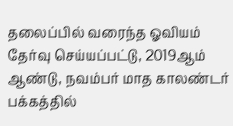தலைப்பில் வரைந்த ஓவியம் தேர்வு செய்யப்பட்டு, 2019ஆம் ஆண்டு, நவம்பர் மாத காலண்டர் பக்கத்தில்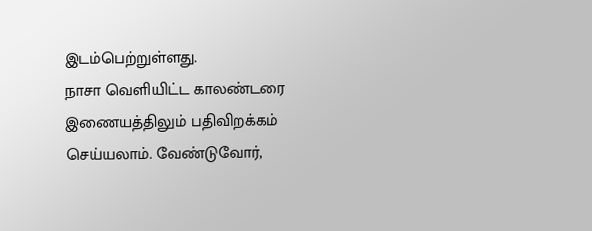இடம்பெற்றுள்ளது.
நாசா வெளியிட்ட காலண்டரை இணையத்திலும் பதிவிறக்கம் செய்யலாம். வேண்டுவோர்,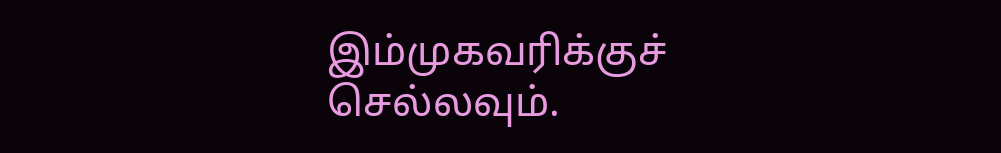இம்முகவரிக்குச் செல்லவும்.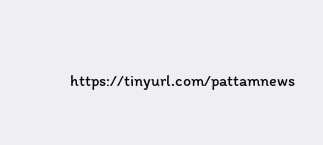https://tinyurl.com/pattamnews